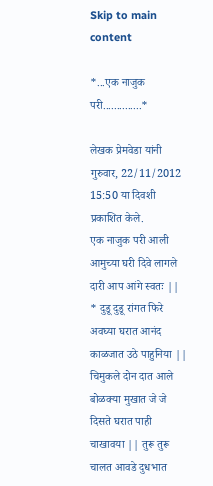Skip to main content

*...एक नाजुक परी..............*

लेखक प्रेमवेडा यांनी गुरुवार, 22/11/2012 15:50 या दिवशी प्रकाशित केले.
एक नाजुक परी आली आमुच्या घरी दिवे लागले दारी आप आंगे स्वतः || * दुडू दुडू रांगत फिरे अवघ्या घरात आनंद काळजात उठे पाहुनिया || चिमुकले दोन दात आले बोळक्या मुखात जे जे दिसते घरात पाही चाखावया || तुरू तुरू चालत आवडे दुधभात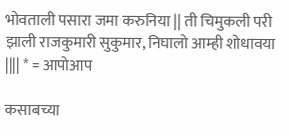भोवताली पसारा जमा करुनिया || ती चिमुकली परी झाली राजकुमारी सुकुमार, निघालो आम्ही शोधावया |||| * = आपोआप

कसाबच्या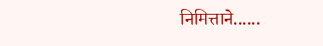निमित्ताने......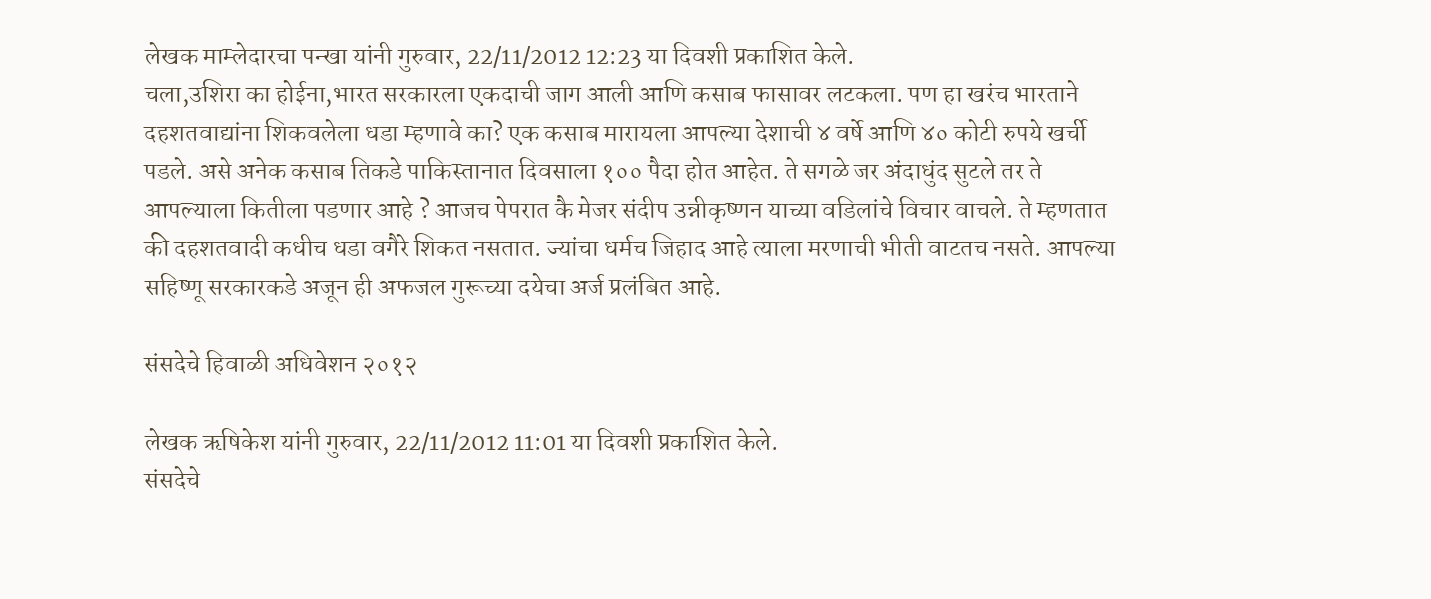लेखक माम्लेदारचा पन्खा यांनी गुरुवार, 22/11/2012 12:23 या दिवशी प्रकाशित केले.
चला,उशिरा का होईना,भारत सरकारला एकदाची जाग आली आणि कसाब फासावर लटकला. पण हा खरंच भारताने दहशतवाद्यांना शिकवलेला धडा म्हणावे का? एक कसाब मारायला आपल्या देशाची ४ वर्षे आणि ४० कोटी रुपये खर्ची पडले. असे अनेक कसाब तिकडे पाकिस्तानात दिवसाला १०० पैदा होत आहेत. ते सगळे जर अंदाधुंद सुटले तर ते आपल्याला कितीला पडणार आहे ? आजच पेपरात कै मेजर संदीप उन्नीकृष्णन याच्या वडिलांचे विचार वाचले. ते म्हणतात की दहशतवादी कधीच धडा वगैरे शिकत नसतात. ज्यांचा धर्मच जिहाद आहे त्याला मरणाची भीती वाटतच नसते. आपल्या सहिष्णू सरकारकडे अजून ही अफजल गुरूच्या दयेचा अर्ज प्रलंबित आहे.

संसदेचे हिवाळी अधिवेशन २०१२

लेखक ऋषिकेश यांनी गुरुवार, 22/11/2012 11:01 या दिवशी प्रकाशित केले.
संसदेचे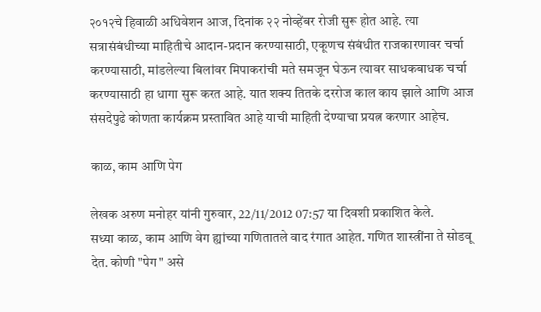२०१२चे हिवाळी अधिवेशन आज, दिनांक २२ नोव्हेंबर रोजी सुरू होत आहे. त्या सत्रासंबंधीच्या माहितीचे आदान-प्रदान करण्यासाठी, एकूणच संबंधीत राजकारणावर चर्चा करण्यासाठी, मांडलेल्या बिलांवर मिपाकरांची मते समजून घेऊन त्यावर साधकबाधक चर्चा करण्यासाठी हा धागा सुरू करत आहे. यात शक्य तितके दररोज काल काय झाले आणि आज संसदेपुढे कोणता कार्यक्रम प्रस्तावित आहे याची माहिती देण्याचा प्रयत्न करणार आहेच.

काळ, काम आणि पेग

लेखक अरुण मनोहर यांनी गुरुवार, 22/11/2012 07:57 या दिवशी प्रकाशित केले.
सध्या काळ, काम आणि वेग ह्यांच्या गणितातले वाद रंगात आहेत. गणित शास्त्रींना ते सोडवू देत. कोणी "पेग" असे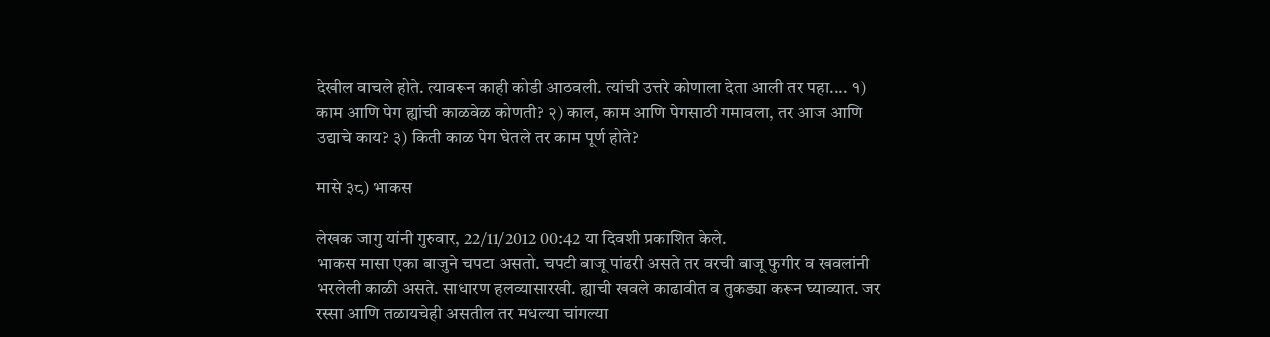देखील वाचले होते. त्यावरून काही कोडी आठवली. त्यांची उत्तरे कोणाला देता आली तर पहा.... १) काम आणि पेग ह्यांची काळवेळ कोणती? २) काल, काम आणि पेगसाठी गमावला, तर आज आणि उद्याचे काय? ३) किती काळ पेग घेतले तर काम पूर्ण होते?

मासे ३८) भाकस

लेखक जागु यांनी गुरुवार, 22/11/2012 00:42 या दिवशी प्रकाशित केले.
भाकस मासा एका बाजुने चपटा असतो. चपटी बाजू पांढरी असते तर वरची बाजू फुगीर व खवलांनी भरलेली काळी असते. साधारण हलव्यासारखी. ह्याची खवले काढावीत व तुकड्या करून घ्याव्यात. जर रस्सा आणि तळायचेही असतील तर मधल्या चांगल्या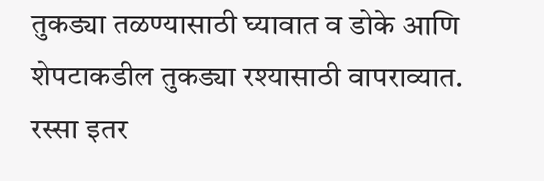तुकड्या तळण्यासाठी घ्यावात व डोके आणि शेपटाकडील तुकड्या रश्यासाठी वापराव्यात. रस्सा इतर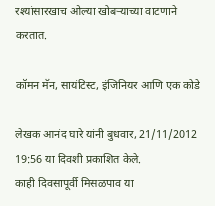रश्यांसारखाच ओल्या खोबर्‍याच्या वाटणाने करतात.

कॉमन मॅन, सायंटिस्ट, इंजिनियर आणि एक कोडे

लेखक आनंद घारे यांनी बुधवार, 21/11/2012 19:56 या दिवशी प्रकाशित केले.
काही दिवसापूर्वी मिसळपाव या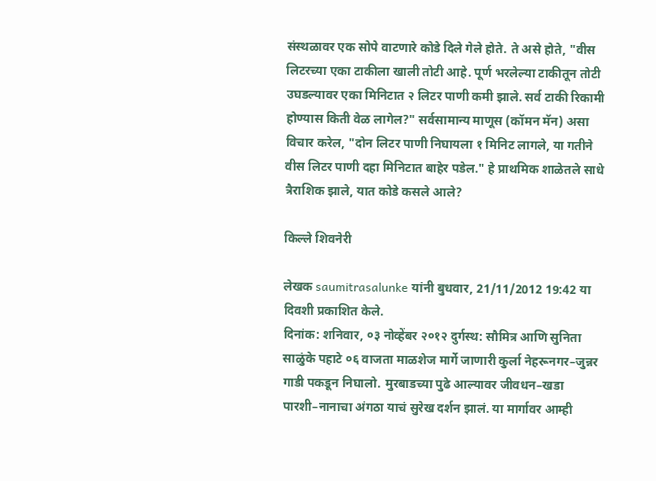संस्थळावर एक सोपे वाटणारे कोडे दिले गेले होते. ते असे होते, "वीस लिटरच्या एका टाकीला खाली तोटी आहे. पूर्ण भरलेल्या टाकीतून तोटी उघडल्यावर एका मिनिटात २ लिटर पाणी कमी झाले. सर्व टाकी रिकामी होण्यास किती वेळ लागेल?" सर्वसामान्य माणूस (कॉमन मॅन) असा विचार करेल, "दोन लिटर पाणी निघायला १ मिनिट लागले, या गतीने वीस लिटर पाणी दहा मिनिटात बाहेर पडेल." हे प्राथमिक शाळेतले साधे त्रैराशिक झाले, यात कोडे कसले आले?

किल्ले शिवनेरी

लेखक saumitrasalunke यांनी बुधवार, 21/11/2012 19:42 या दिवशी प्रकाशित केले.
दिनांक: शनिवार, ०३ नोव्हेंबर २०१२ दुर्गस्थ: सौमित्र आणि सुनिता साळुंके पहाटे ०६ वाजता माळशेज मार्गे जाणारी कुर्ला नेहरूनगर–जुन्नर गाडी पकडून निघालो. मुरबाडच्या पुढे आल्यावर जीवधन–खडा पारशी–नानाचा अंगठा याचं सुरेख दर्शन झालं. या मार्गावर आम्ही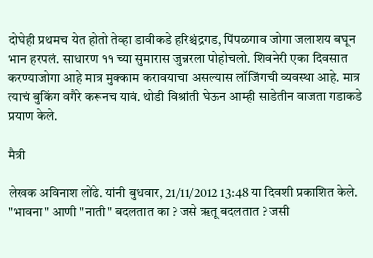दोघेही प्रथमच येत होतो तेव्हा डावीकडे हरिश्चंद्रगड, पिंपळगाव जोगा जलाशय बघून भान हरपलं. साधारण ११ च्या सुमारास जुन्नरला पोहोचलो. शिवनेरी एका दिवसात करण्याजोगा आहे मात्र मुक्काम करावयाचा असल्यास लॉजिंगची व्यवस्था आहे. मात्र त्याचं बुकिंग वगैरे करूनच यावं. थोडी विश्रांती घेऊन आम्ही साडेतीन वाजता गडाकडे प्रयाण केले.

मैत्री

लेखक अविनाश लोंढे. यांनी बुधवार, 21/11/2012 13:48 या दिवशी प्रकाशित केले.
"भावना" आणी "नाती" बदलतात का ? जसे ॠतू बदलतात ? जसी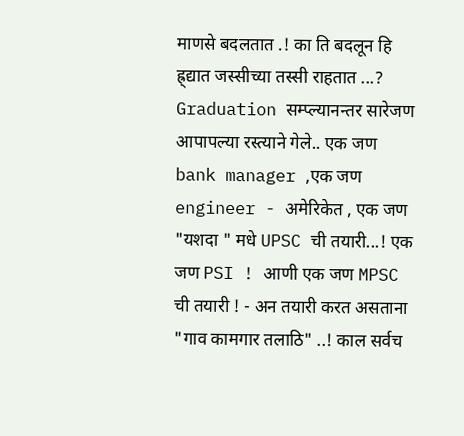माणसे बदलतात .! का ति बदलून हि ह्र्द्यात जस्सीच्या तस्सी राहतात ...? Graduation सम्प्ल्यानन्तर सारेजण आपापल्या रस्त्याने गेले.. एक जण bank manager ,एक जण engineer - अमेरिकेत , एक जण "यशदा " मधे UPSC ची तयारी...! एक जण PSI ! आणी एक जण MPSC ची तयारी ! - अन तयारी करत असताना "गाव कामगार तलाठि" ..! काल सर्वच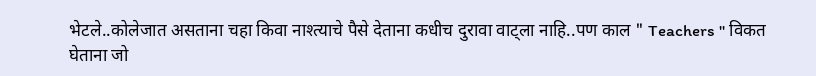भेटले..कोलेजात असताना चहा किवा नाश्त्याचे पैसे देताना कधीच दुरावा वाट्ला नाहि..पण काल " Teachers " विकत घेताना जो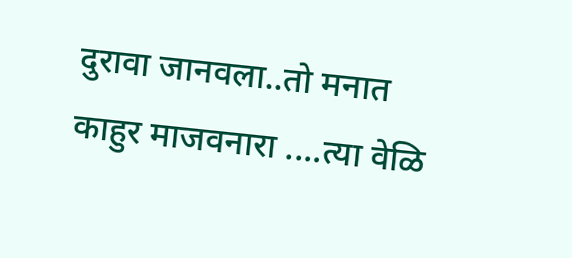दुरावा जानवला..तो मनात काहुर माजवनारा ....त्या वेळि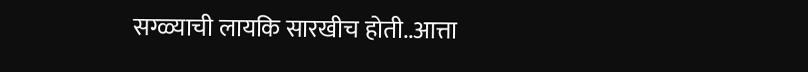सग्ळ्याची लायकि सारखीच होती..आत्ता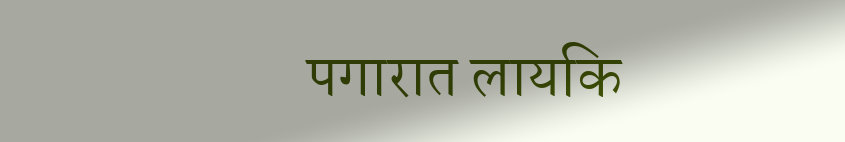पगारात लायकि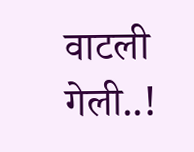वाटली गेली..!